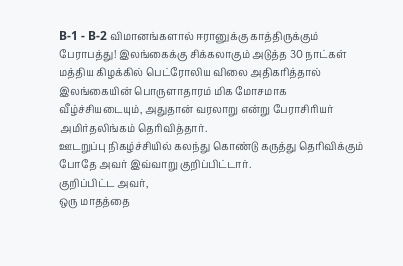B-1 - B-2 விமானங்களால் ஈரானுக்கு காத்திருக்கும் பேராபத்து! இலங்கைக்கு சிக்கலாகும் அடுத்த 30 நாட்கள்
மத்திய கிழக்கில் பெட்ரோலிய விலை அதிகரித்தால் இலங்கையின் பொருளாதாரம் மிக மோசமாக வீழ்ச்சியடையும், அதுதான் வரலாறு என்று பேராசிரியர் அமிர்தலிங்கம் தெரிவித்தார்.
ஊடறுப்பு நிகழ்ச்சியில் கலந்து கொண்டு கருத்து தெரிவிக்கும் போதே அவர் இவ்வாறு குறிப்பிட்டார்.
குறிப்பிட்ட அவர்,
ஒரு மாதத்தை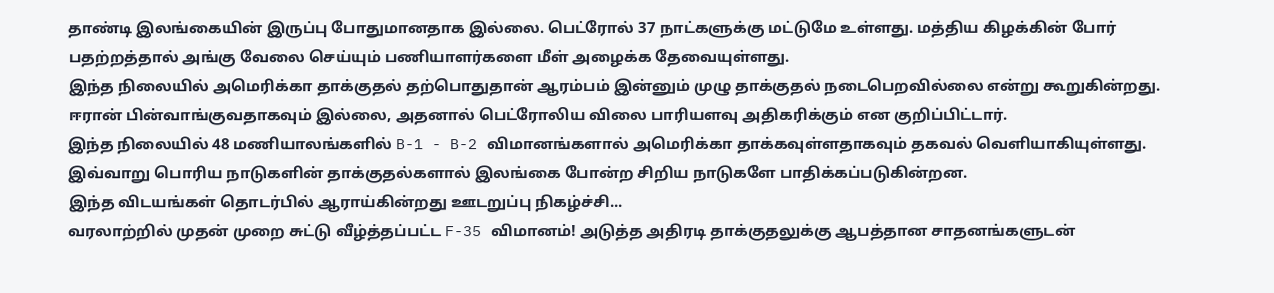தாண்டி இலங்கையின் இருப்பு போதுமானதாக இல்லை. பெட்ரோல் 37 நாட்களுக்கு மட்டுமே உள்ளது. மத்திய கிழக்கின் போர் பதற்றத்தால் அங்கு வேலை செய்யும் பணியாளர்களை மீள் அழைக்க தேவையுள்ளது.
இந்த நிலையில் அமெரிக்கா தாக்குதல் தற்பொதுதான் ஆரம்பம் இன்னும் முழு தாக்குதல் நடைபெறவில்லை என்று கூறுகின்றது. ஈரான் பின்வாங்குவதாகவும் இல்லை, அதனால் பெட்ரோலிய விலை பாரியளவு அதிகரிக்கும் என குறிப்பிட்டார்.
இந்த நிலையில் 48 மணியாலங்களில் B-1 - B-2 விமானங்களால் அமெரிக்கா தாக்கவுள்ளதாகவும் தகவல் வெளியாகியுள்ளது.
இவ்வாறு பொரிய நாடுகளின் தாக்குதல்களால் இலங்கை போன்ற சிறிய நாடுகளே பாதிக்கப்படுகின்றன.
இந்த விடயங்கள் தொடர்பில் ஆராய்கின்றது ஊடறுப்பு நிகழ்ச்சி...
வரலாற்றில் முதன் முறை சுட்டு வீழ்த்தப்பட்ட F-35 விமானம்! அடுத்த அதிரடி தாக்குதலுக்கு ஆபத்தான சாதனங்களுடன்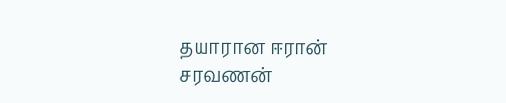தயாரான ஈரான்
சரவணன்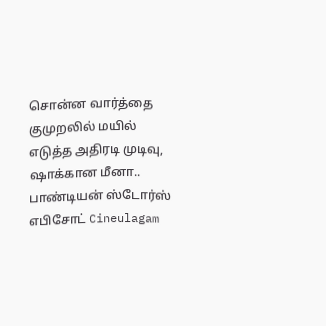சொன்ன வார்த்தை குமுறலில் மயில் எடுத்த அதிரடி முடிவு, ஷாக்கான மீனா.. பாண்டியன் ஸ்டோர்ஸ் எபிசோட் Cineulagam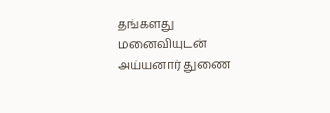தங்களது மனைவியுடன் அய்யனார் துணை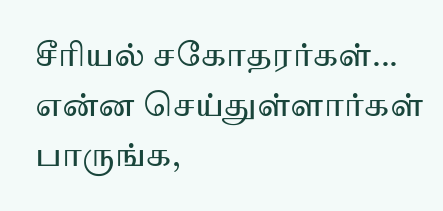சீரியல் சகோதரர்கள்... என்ன செய்துள்ளார்கள் பாருங்க,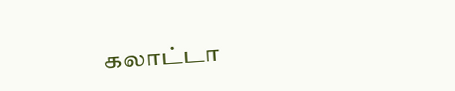கலாட்டா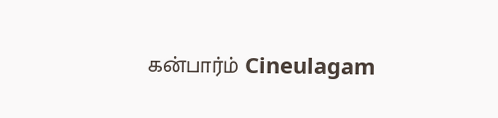கன்பார்ம் Cineulagam